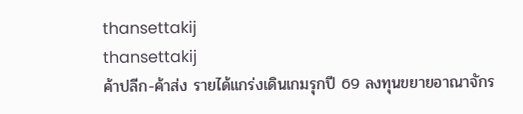thansettakij
thansettakij
ค้าปลีก-ค้าส่ง รายได้แกร่งเดินเกมรุกปี 69 ลงทุนขยายอาณาจักร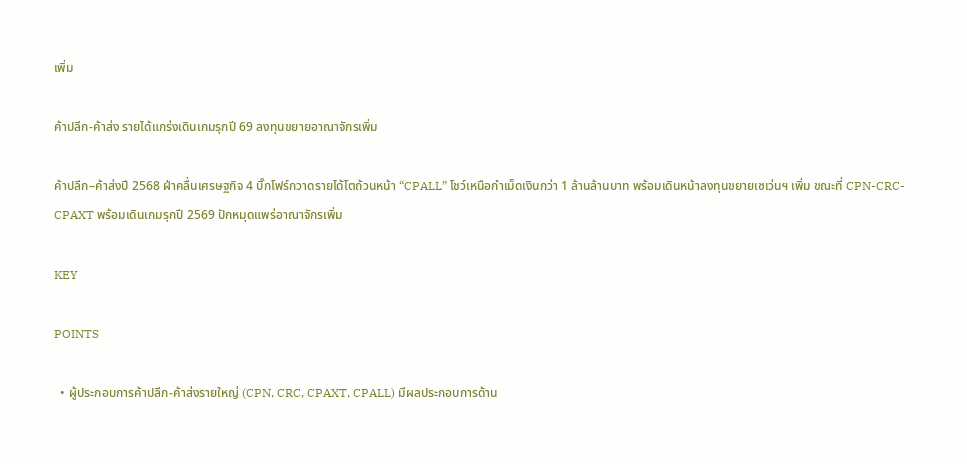เพิ่ม

ค้าปลีก-ค้าส่ง รายได้แกร่งเดินเกมรุกปี 69 ลงทุนขยายอาณาจักรเพิ่ม

ค้าปลีก–ค้าส่งปี 2568 ฝ่าคลื่นเศรษฐกิจ 4 บิ๊กโฟร์กวาดรายได้โตถ้วนหน้า “CPALL” โชว์เหนือกำเม็ดเงินกว่า 1 ล้านล้านบาท พร้อมเดินหน้าลงทุนขยายเซเว่นฯ เพิ่ม ขณะที่ CPN-CRC-CPAXT พร้อมเดินเกมรุกปี 2569 ปักหมุดแพร่อาณาจักรเพิ่ม

KEY

POINTS

  • ผู้ประกอบการค้าปลีก-ค้าส่งรายใหญ่ (CPN, CRC, CPAXT, CPALL) มีผลประกอบการด้าน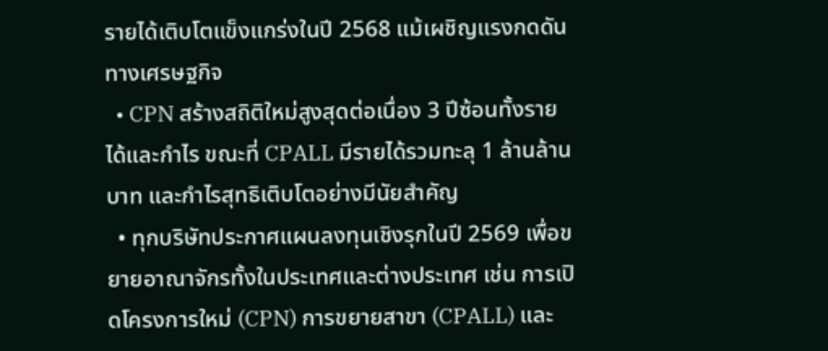รายได้เติบโตแข็งแกร่งในปี 2568 แม้เผชิญแรงกดดันทางเศรษฐกิจ
  • CPN สร้างสถิติใหม่สูงสุดต่อเนื่อง 3 ปีซ้อนทั้งรายได้และกำไร ขณะที่ CPALL มีรายได้รวมทะลุ 1 ล้านล้านบาท และกำไรสุทธิเติบโตอย่างมีนัยสำคัญ
  • ทุกบริษัทประกาศแผนลงทุนเชิงรุกในปี 2569 เพื่อขยายอาณาจักรทั้งในประเทศและต่างประเทศ เช่น การเปิดโครงการใหม่ (CPN) การขยายสาขา (CPALL) และ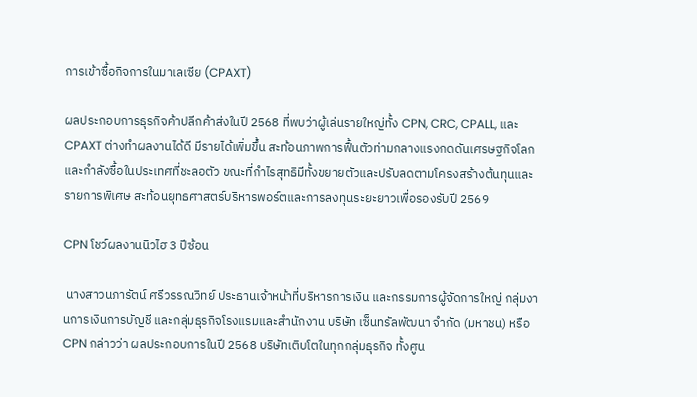การเข้าซื้อกิจการในมาเลเซีย (CPAXT)

ผลประกอบการธุรกิจค้าปลีกค้าส่งในปี 2568 ที่พบว่าผู้เล่นรายใหญ่ทั้ง CPN, CRC, CPALL, และ CPAXT ต่างทำผลงานได้ดี มีรายได้เพิ่มขึ้น สะท้อนภาพการฟื้นตัวท่ามกลางแรงกดดันเศรษฐกิจโลกและกำลังซื้อในประเทศที่ชะลอตัว ขณะที่กำไรสุทธิมีทั้งขยายตัวและปรับลดตามโครงสร้างต้นทุนและรายการพิเศษ สะท้อนยุทธศาสตร์บริหารพอร์ตและการลงทุนระยะยาวเพื่อรองรับปี 2569

CPN โชว์ผลงานนิวไฮ 3 ปีซ้อน

 นางสาวนภารัตน์ ศรีวรรณวิทย์ ประธานเจ้าหน้าที่บริหารการเงิน และกรรมการผู้จัดการใหญ่ กลุ่มงานการเงินการบัญชี และกลุ่มธุรกิจโรงแรมและสำนักงาน บริษัท เซ็นทรัลพัฒนา จำกัด (มหาชน) หรือ CPN กล่าวว่า ผลประกอบการในปี 2568 บริษัทเติบโตในทุกกลุ่มธุรกิจ ทั้งศูน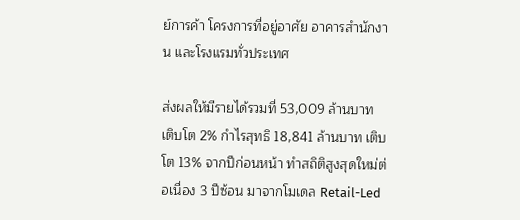ย์การค้า โครงการที่อยู่อาศัย อาคารสำนักงาน และโรงแรมทั่วประเทศ

ส่งผลให้มีรายได้รวมที่ 53,009 ล้านบาท เติบโต 2% กำไรสุทธิ 18,841 ล้านบาท เติบโต 13% จากปีก่อนหน้า ทำสถิติสูงสุดใหม่ต่อเนื่อง 3 ปีซ้อน มาจากโมเดล Retail-Led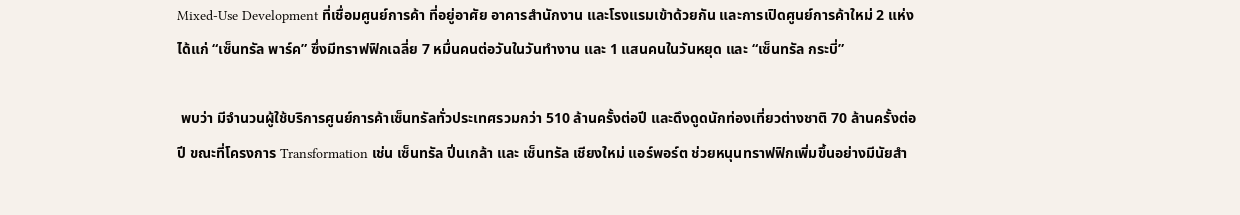Mixed-Use Development ที่เชื่อมศูนย์การค้า ที่อยู่อาศัย อาคารสำนักงาน และโรงแรมเข้าด้วยกัน และการเปิดศูนย์การค้าใหม่ 2 แห่ง ได้แก่ “เซ็นทรัล พาร์ค” ซึ่งมีทราฟฟิกเฉลี่ย 7 หมื่นคนต่อวันในวันทำงาน และ 1 แสนคนในวันหยุด และ “เซ็นทรัล กระบี่”

 พบว่า มีจำนวนผู้ใช้บริการศูนย์การค้าเซ็นทรัลทั่วประเทศรวมกว่า 510 ล้านครั้งต่อปี และดึงดูดนักท่องเที่ยวต่างชาติ 70 ล้านครั้งต่อปี ขณะที่โครงการ Transformation เช่น เซ็นทรัล ปิ่นเกล้า และ เซ็นทรัล เชียงใหม่ แอร์พอร์ต ช่วยหนุนทราฟฟิกเพิ่มขึ้นอย่างมีนัยสำ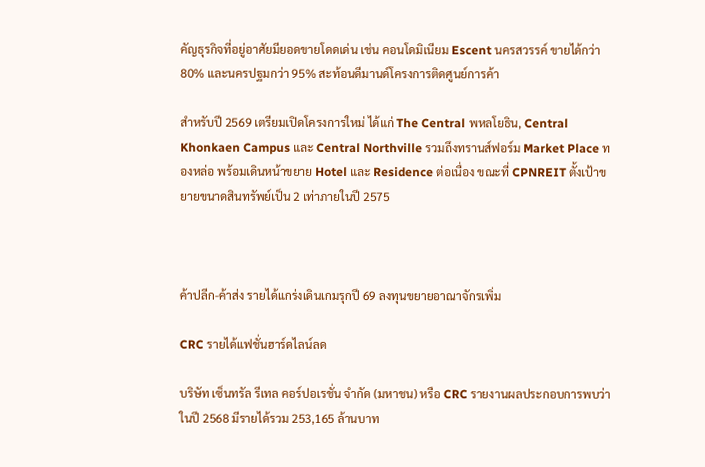คัญธุรกิจที่อยู่อาศัยมียอดขายโดดเด่น เช่น คอนโดมิเนียม Escent นครสวรรค์ ขายได้กว่า 80% และนครปฐมกว่า 95% สะท้อนดีมานด์โครงการติดศูนย์การค้า

สำหรับปี 2569 เตรียมเปิดโครงการใหม่ ได้แก่ The Central พหลโยธิน, Central Khonkaen Campus และ Central Northville รวมถึงทรานส์ฟอร์ม Market Place ทองหล่อ พร้อมเดินหน้าขยาย Hotel และ Residence ต่อเนื่อง ขณะที่ CPNREIT ตั้งเป้าขยายขนาดสินทรัพย์เป็น 2 เท่าภายในปี 2575



ค้าปลีก-ค้าส่ง รายได้แกร่งเดินเกมรุกปี 69 ลงทุนขยายอาณาจักรเพิ่ม

CRC รายได้แฟชั่นฮาร์ดไลน์ลด

บริษัท เซ็นทรัล รีเทล คอร์ปอเรชั่น จำกัด (มหาชน) หรือ CRC รายงานผลประกอบการพบว่า ในปี 2568 มีรายได้รวม 253,165 ล้านบาท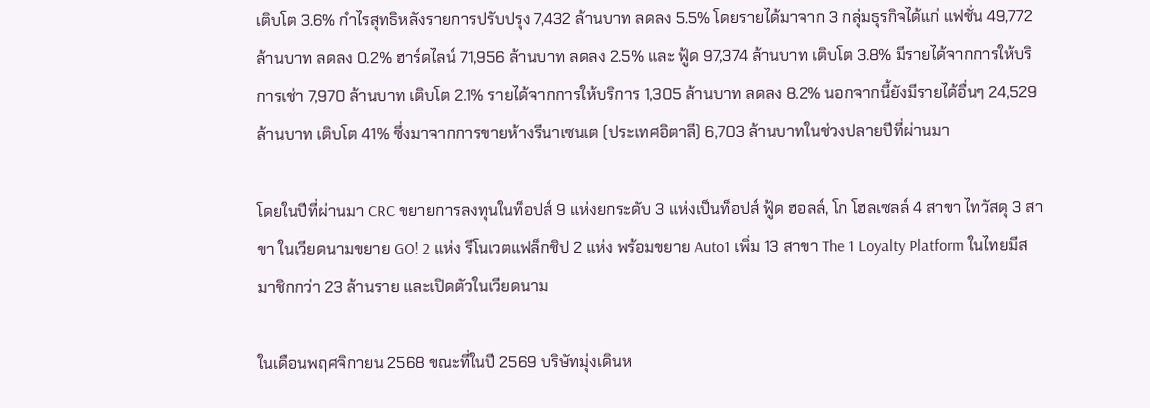เติบโต 3.6% กำไรสุทธิหลังรายการปรับปรุง 7,432 ล้านบาท ลดลง 5.5% โดยรายได้มาจาก 3 กลุ่มธุรกิจได้แก่ แฟชั่น 49,772 ล้านบาท ลดลง 0.2% ฮาร์ดไลน์ 71,956 ล้านบาท ลดลง 2.5% และ ฟู้ด 97,374 ล้านบาท เติบโต 3.8% มีรายได้จากการให้บริการเช่า 7,970 ล้านบาท เติบโต 2.1% รายได้จากการให้บริการ 1,305 ล้านบาท ลดลง 8.2% นอกจากนี้ยังมีรายได้อื่นๆ 24,529 ล้านบาท เติบโต 41% ซึ่งมาจากการขายห้างรีนาเซนเต (ประเทศอิตาลี) 6,703 ล้านบาทในช่วงปลายปีที่ผ่านมา

โดยในปีที่ผ่านมา CRC ขยายการลงทุนในท็อปส์ 9 แห่งยกระดับ 3 แห่งเป็นท็อปส์ ฟู้ด ฮอลล์, โก โฮลเซลล์ 4 สาขา ไทวัสดุ 3 สาขา ในเวียดนามขยาย GO! 2 แห่ง รีโนเวตแฟล็กชิป 2 แห่ง พร้อมขยาย Auto1 เพิ่ม 13 สาขา The 1 Loyalty Platform ในไทยมีสมาชิกกว่า 23 ล้านราย และเปิดตัวในเวียดนาม

ในเดือนพฤศจิกายน 2568 ขณะที่ในปี 2569 บริษัทมุ่งเดินห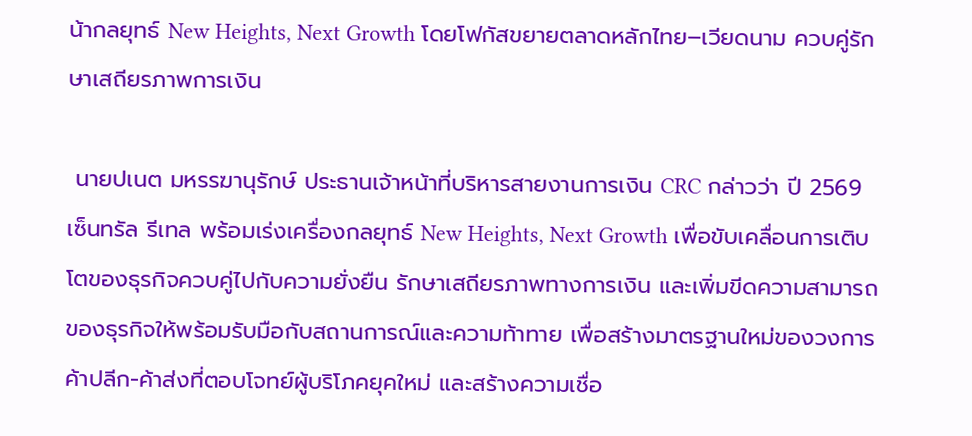น้ากลยุทธ์ New Heights, Next Growth โดยโฟกัสขยายตลาดหลักไทย–เวียดนาม ควบคู่รักษาเสถียรภาพการเงิน

 นายปเนต มหรรฆานุรักษ์ ประธานเจ้าหน้าที่บริหารสายงานการเงิน CRC กล่าวว่า ปี 2569 เซ็นทรัล รีเทล พร้อมเร่งเครื่องกลยุทธ์ New Heights, Next Growth เพื่อขับเคลื่อนการเติบโตของธุรกิจควบคู่ไปกับความยั่งยืน รักษาเสถียรภาพทางการเงิน และเพิ่มขีดความสามารถของธุรกิจให้พร้อมรับมือกับสถานการณ์และความท้าทาย เพื่อสร้างมาตรฐานใหม่ของวงการค้าปลีก-ค้าส่งที่ตอบโจทย์ผู้บริโภคยุคใหม่ และสร้างความเชื่อ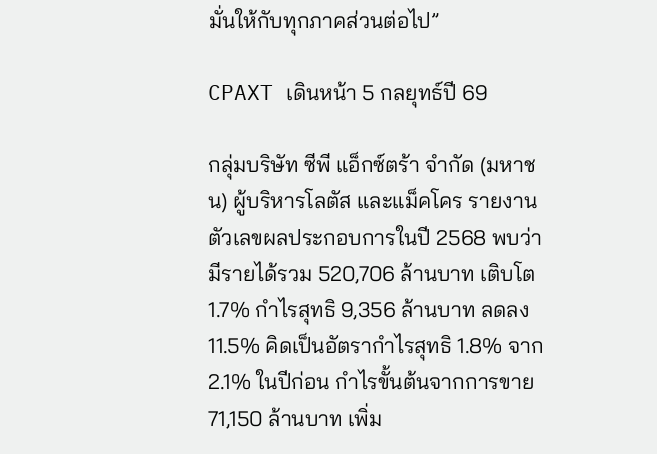มั่นให้กับทุกภาคส่วนต่อไป”

CPAXT เดินหน้า 5 กลยุทธ์ปี 69

กลุ่มบริษัท ซีพี แอ็กซ์ตร้า จำกัด (มหาชน) ผู้บริหารโลตัส และแม็คโคร รายงานตัวเลขผลประกอบการในปี 2568 พบว่ามีรายได้รวม 520,706 ล้านบาท เติบโต 1.7% กำไรสุทธิ 9,356 ล้านบาท ลดลง 11.5% คิดเป็นอัตรากำไรสุทธิ 1.8% จาก 2.1% ในปีก่อน กำไรขั้นต้นจากการขาย 71,150 ล้านบาท เพิ่ม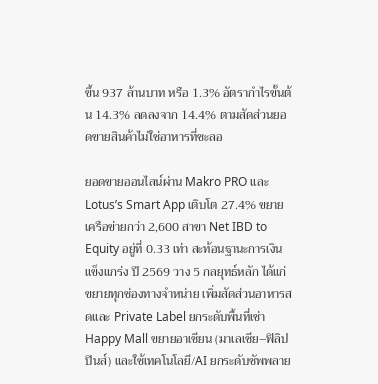ขึ้น 937 ล้านบาท หรือ 1.3% อัตรากำไรขั้นต้น 14.3% ลดลงจาก 14.4% ตามสัดส่วนยอดขายสินค้าไม่ใช่อาหารที่ชะลอ

ยอดขายออนไลน์ผ่าน Makro PRO และ Lotus’s Smart App เติบโต 27.4% ขยายเครือข่ายกว่า 2,600 สาขา Net IBD to Equity อยู่ที่ 0.33 เท่า สะท้อนฐานะการเงินแข็งแกร่ง ปี 2569 วาง 5 กลยุทธ์หลัก ได้แก่ ขยายทุกช่องทางจำหน่าย เพิ่มสัดส่วนอาหารสดและ Private Label ยกระดับพื้นที่เช่า Happy Mall ขยายอาเซียน (มาเลเซีย–ฟิลิปปินส์) และใช้เทคโนโลยี/AI ยกระดับซัพพลาย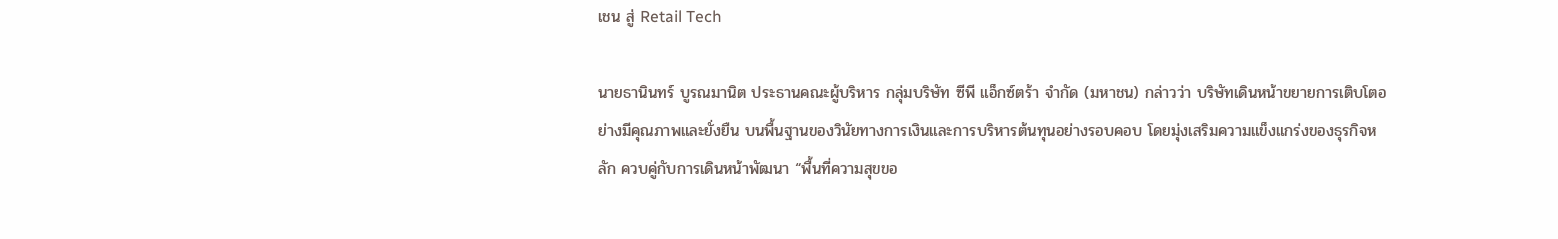เชน สู่ Retail Tech

นายธานินทร์ บูรณมานิต ประธานคณะผู้บริหาร กลุ่มบริษัท ซีพี แอ็กซ์ตร้า จำกัด (มหาชน) กล่าวว่า บริษัทเดินหน้าขยายการเติบโตอย่างมีคุณภาพและยั่งยืน บนพื้นฐานของวินัยทางการเงินและการบริหารต้นทุนอย่างรอบคอบ โดยมุ่งเสริมความแข็งแกร่งของธุรกิจหลัก ควบคู่กับการเดินหน้าพัฒนา “พื้นที่ความสุขขอ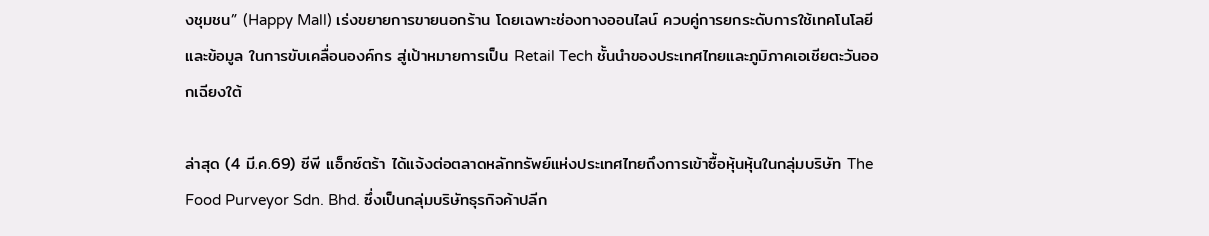งชุมชน” (Happy Mall) เร่งขยายการขายนอกร้าน โดยเฉพาะช่องทางออนไลน์ ควบคู่การยกระดับการใช้เทคโนโลยีและข้อมูล ในการขับเคลื่อนองค์กร สู่เป้าหมายการเป็น Retail Tech ชั้นนำของประเทศไทยและภูมิภาคเอเชียตะวันออกเฉียงใต้

ล่าสุด (4 มี.ค.69) ซีพี แอ็กซ์ตร้า ได้แจ้งต่อตลาดหลักทรัพย์แห่งประเทศไทยถึงการเข้าซื้อหุ้นหุ้นในกลุ่มบริษัท The Food Purveyor Sdn. Bhd. ซึ่งเป็นกลุ่มบริษัทธุรกิจค้าปลีก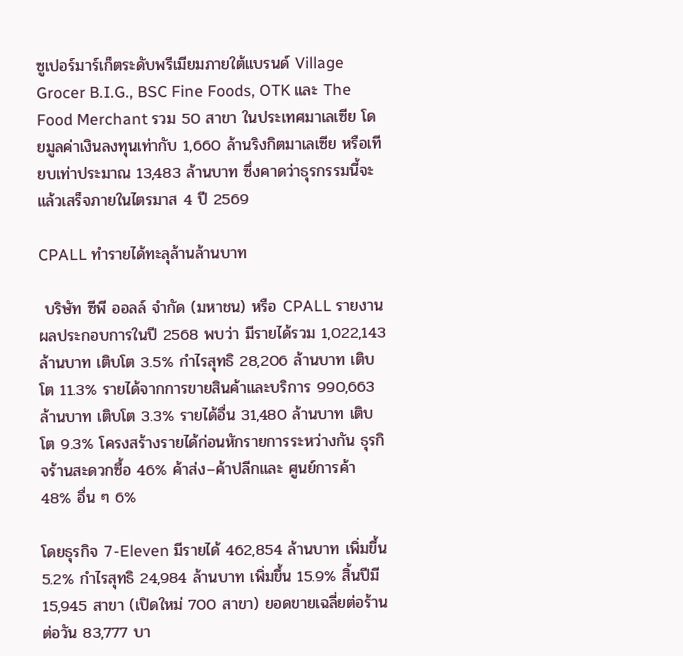ซูเปอร์มาร์เก็ตระดับพรีเมียมภายใต้แบรนด์ Village Grocer B.I.G., BSC Fine Foods, OTK และ The Food Merchant รวม 50 สาขา ในประเทศมาเลเซีย โดยมูลค่าเงินลงทุนเท่ากับ 1,660 ล้านริงกิตมาเลเซีย หรือเทียบเท่าประมาณ 13,483 ล้านบาท ซึ่งคาดว่าธุรกรรมนี้จะแล้วเสร็จภายในไตรมาส 4 ปี 2569

CPALL ทำรายได้ทะลุล้านล้านบาท

 บริษัท ซีพี ออลล์ จำกัด (มหาชน) หรือ CPALL รายงานผลประกอบการในปี 2568 พบว่า มีรายได้รวม 1,022,143 ล้านบาท เติบโต 3.5% กำไรสุทธิ 28,206 ล้านบาท เติบโต 11.3% รายได้จากการขายสินค้าและบริการ 990,663 ล้านบาท เติบโต 3.3% รายได้อื่น 31,480 ล้านบาท เติบโต 9.3% โครงสร้างรายได้ก่อนหักรายการระหว่างกัน ธุรกิจร้านสะดวกซื้อ 46% ค้าส่ง–ค้าปลีกและ ศูนย์การค้า 48% อื่น ๆ 6%

โดยธุรกิจ 7-Eleven มีรายได้ 462,854 ล้านบาท เพิ่มขึ้น 5.2% กำไรสุทธิ 24,984 ล้านบาท เพิ่มขึ้น 15.9% สิ้นปีมี 15,945 สาขา (เปิดใหม่ 700 สาขา) ยอดขายเฉลี่ยต่อร้านต่อวัน 83,777 บา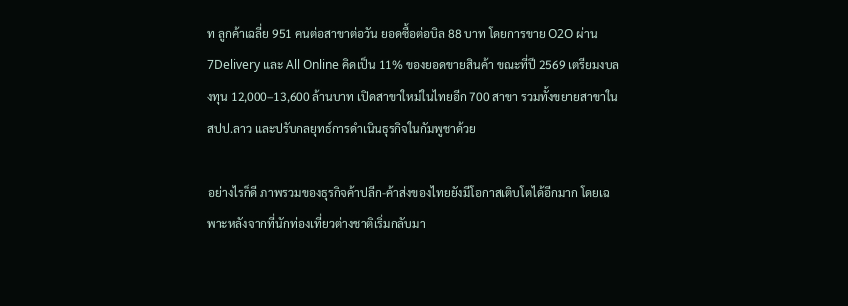ท ลูกค้าเฉลี่ย 951 คนต่อสาขาต่อวัน ยอดซื้อต่อบิล 88 บาท โดยการขาย O2O ผ่าน 7Delivery และ All Online คิดเป็น 11% ของยอดขายสินค้า ขณะที่ปี 2569 เตรียมงบลงทุน 12,000–13,600 ล้านบาท เปิดสาขาใหม่ในไทยอีก 700 สาขา รวมทั้งขยายสาขาใน สปป.ลาว และปรับกลยุทธ์การดำเนินธุรกิจในกัมพูชาด้วย

อย่างไรก็ดี ภาพรวมของธุรกิจค้าปลีก-ค้าส่งของไทยยังมีโอกาสเติบโตได้อีกมาก โดยเฉพาะหลังจากที่นักท่องเที่ยวต่างชาติเริ่มกลับมา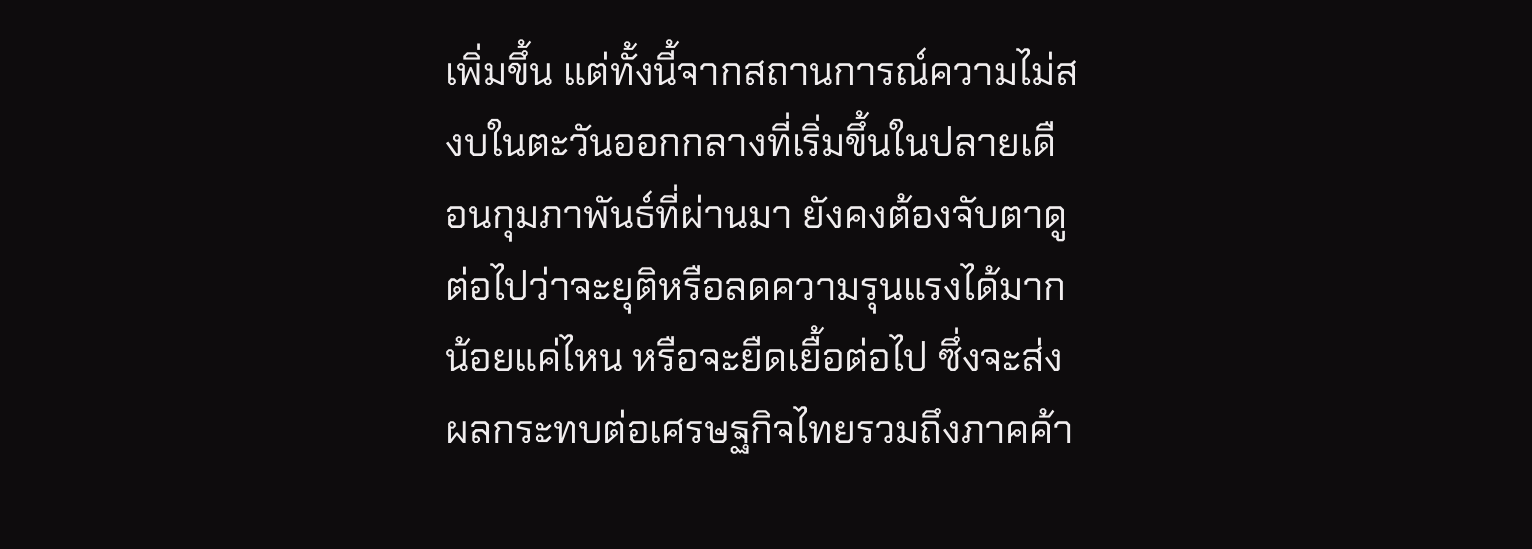เพิ่มขึ้น แต่ทั้งนี้จากสถานการณ์ความไม่สงบในตะวันออกกลางที่เริ่มขึ้นในปลายเดือนกุมภาพันธ์ที่ผ่านมา ยังคงต้องจับตาดูต่อไปว่าจะยุติหรือลดความรุนแรงได้มากน้อยแค่ไหน หรือจะยืดเยื้อต่อไป ซึ่งจะส่งผลกระทบต่อเศรษฐกิจไทยรวมถึงภาคค้า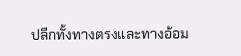ปลีกทั้งทางตรงและทางอ้อม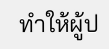ทำให้ผู้ป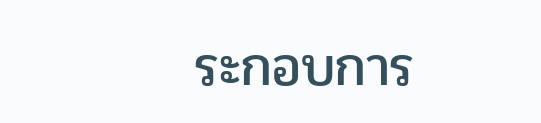ระกอบการ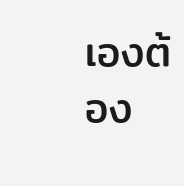เองต้อง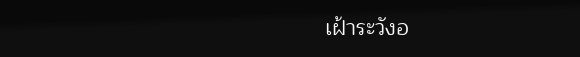เฝ้าระวังอ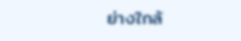ย่างใกล้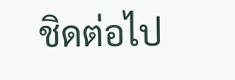ชิดต่อไป